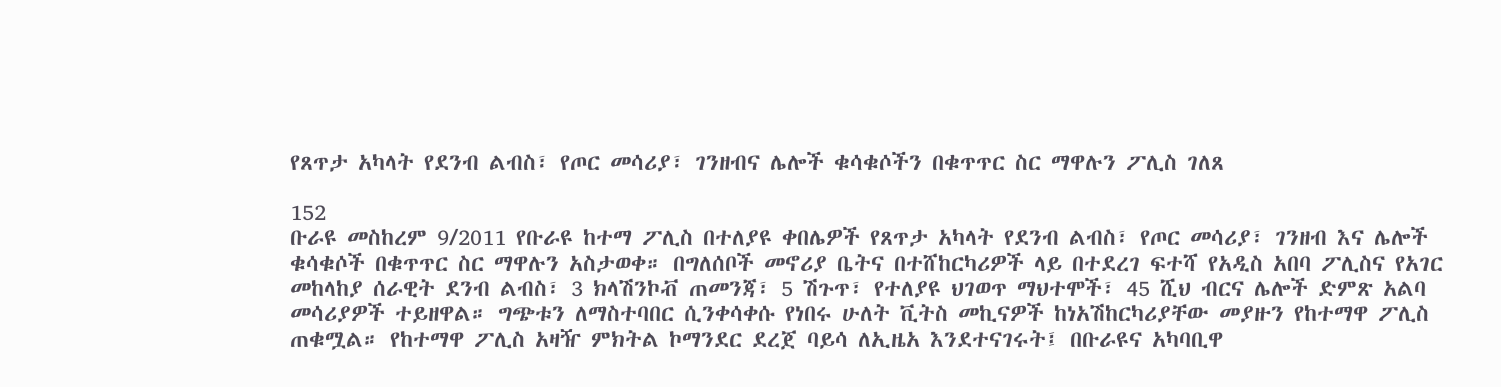የጸጥታ አካላት የደንብ ልብስ፣ የጦር መሳሪያ፣ ገንዘብና ሌሎች ቁሳቁሶችን በቁጥጥር ስር ማዋሉን ፖሊስ ገለጸ

152
ቡራዩ መስከረም 9/2011 የቡራዩ ከተማ ፖሊስ በተለያዩ ቀበሌዎች የጸጥታ አካላት የደንብ ልብስ፣ የጦር መሳሪያ፣ ገንዘብ እና ሌሎች ቁሳቁሶች በቁጥጥር ስር ማዋሉን አስታወቀ። በግለሰቦች መኖሪያ ቤትና በተሸከርካሪዎች ላይ በተደረገ ፍተሻ የአዲስ አበባ ፖሊስና የአገር መከላከያ ሰራዊት ደንብ ልብስ፣ 3 ክላሽንኮቭ ጠመንጃ፣ 5 ሽጉጥ፣ የተለያዩ ህገወጥ ማህተሞች፣ 45 ሺህ ብርና ሌሎች ድምጽ አልባ መሳሪያዎች ተይዘዋል። ግጭቱን ለማስተባበር ሲንቀሳቀሱ የነበሩ ሁለት ቪትስ መኪናዎች ከነአሽከርካሪያቸው መያዙን የከተማዋ ፖሊስ ጠቁሟል። የከተማዋ ፖሊስ አዛዥ ምክትል ኮማንደር ደረጀ ባይሳ ለኢዜአ እንደተናገሩት፤ በቡራዩና አካባቢዋ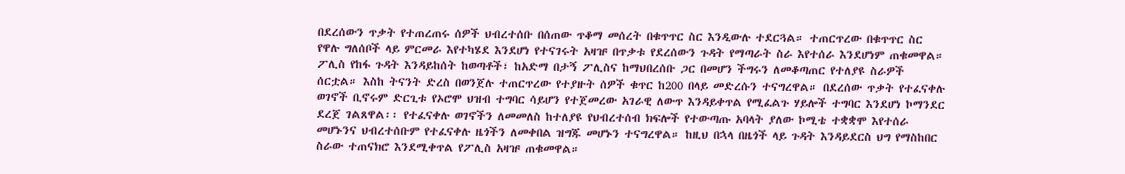በደረሰውን ጥቃት የተጠረጠሩ ሰዎች ህብረተሰቡ በሰጠው ጥቆማ መሰረት በቁጥጥር ስር እንዲውሉ ተደርጓል። ተጠርጥረው በቁጥጥር ስር የዋሉ ግለሰቦች ላይ ምርመራ እየተካሄደ እንደሆነ የተናገሩት አዛዡ በጥቃቱ የደረሰውን ጉዳት የማጣራት ስራ እየተሰራ እንደሆነም ጠቁመዋል። ፖሊስ የከፋ ጉዳት እንዳይከሰት ከወጣቶች፣ ከአድማ በታኝ ፖሊስና ከማህበረሰቡ ጋር በመሆን ችግሩን ለመቆጣጠር የተለያዩ ስራዎች ሰርቷል። እስከ ትናንት ድረስ በወንጀሉ ተጠርጥረው የተያዙት ሰዎች ቁጥር ከ200 በላይ መድረሱን ተናግረዋል። በደረሰው ጥቃት የተፈናቀሉ ወገኖች ቢኖሩም ድርጊቱ የኦሮሞ ህዝብ ተግባር ሳይሆን የተጀመረው አገራዊ ለውጥ እንዳይቀጥል የሚፈልጉ ሃይሎች ተግባር እንደሆነ ኮማንደር ደረጀ ገልጸዋል፡፡ የተፈናቀሉ ወገኖችን ለመመለስ ከተለያዩ የህብረተሰብ ክፍሎች የተውጣጡ አባላት ያለው ኮሚቴ ተቋቋሞ እየተሰራ መሆኑንና ህብረተሰቡም የተፈናቀሉ ዜጎችን ለመቀበል ዝግጁ መሆኑን ተናግረዋል። ከዚህ በኋላ በዜጎች ላይ ጉዳት እንዳይደርስ ህግ የማስከበር ስራው ተጠናክሮ እንደሚቀጥል የፖሊስ አዛዡ ጠቁመዋል።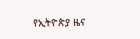የኢትዮጵያ ዜና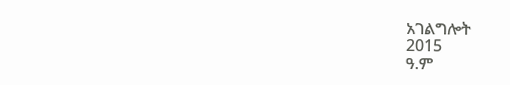አገልግሎት
2015
ዓ.ም